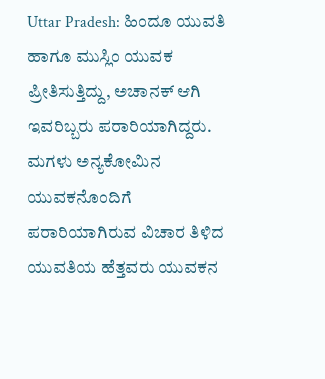Uttar Pradesh: ಹಿಂದೂ ಯುವತಿ ಹಾಗೂ ಮುಸ್ಲಿಂ ಯುವಕ ಪ್ರೀತಿಸುತ್ತಿದ್ದು, ಅಚಾನಕ್ ಆಗಿ ಇವರಿಬ್ಬರು ಪರಾರಿಯಾಗಿದ್ದರು. ಮಗಳು ಅನ್ಯಕೋಮಿನ ಯುವಕನೊಂದಿಗೆ ಪರಾರಿಯಾಗಿರುವ ವಿಚಾರ ತಿಳಿದ ಯುವತಿಯ ಹೆತ್ತವರು ಯುವಕನ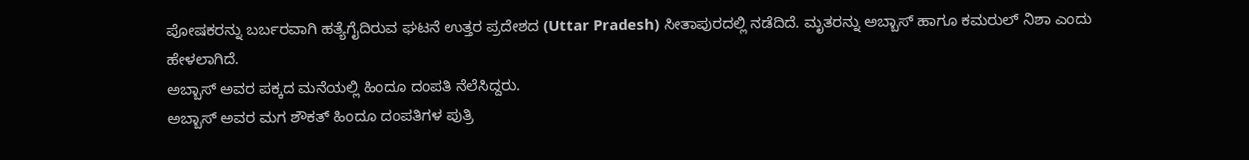ಪೋಷಕರನ್ನು ಬರ್ಬರವಾಗಿ ಹತ್ಯೆಗೈದಿರುವ ಘಟನೆ ಉತ್ತರ ಪ್ರದೇಶದ (Uttar Pradesh) ಸೀತಾಪುರದಲ್ಲಿ ನಡೆದಿದೆ. ಮೃತರನ್ನು ಅಬ್ಬಾಸ್ ಹಾಗೂ ಕಮರುಲ್ ನಿಶಾ ಎಂದು ಹೇಳಲಾಗಿದೆ.
ಅಬ್ಬಾಸ್ ಅವರ ಪಕ್ಕದ ಮನೆಯಲ್ಲಿ ಹಿಂದೂ ದಂಪತಿ ನೆಲೆಸಿದ್ದರು.
ಅಬ್ಬಾಸ್ ಅವರ ಮಗ ಶೌಕತ್ ಹಿಂದೂ ದಂಪತಿಗಳ ಪುತ್ರಿ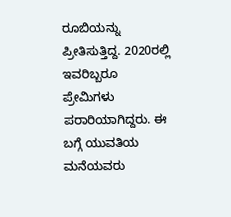ರೂಬಿಯನ್ನು ಪ್ರೀತಿಸುತ್ತಿದ್ದ. 2020ರಲ್ಲಿ ಇವರಿಬ್ಬರೂ ಪ್ರೇಮಿಗಳು ಪರಾರಿಯಾಗಿದ್ದರು. ಈ ಬಗ್ಗೆ ಯುವತಿಯ ಮನೆಯವರು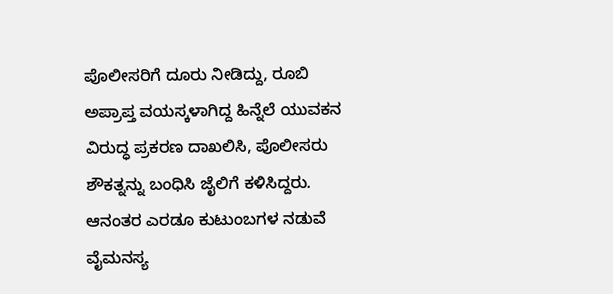ಪೊಲೀಸರಿಗೆ ದೂರು ನೀಡಿದ್ದು, ರೂಬಿ ಅಪ್ರಾಪ್ತ ವಯಸ್ಕಳಾಗಿದ್ದ ಹಿನ್ನೆಲೆ ಯುವಕನ ವಿರುದ್ಧ ಪ್ರಕರಣ ದಾಖಲಿಸಿ, ಪೊಲೀಸರು ಶೌಕತ್ನನ್ನು ಬಂಧಿಸಿ ಜೈಲಿಗೆ ಕಳಿಸಿದ್ದರು. ಆನಂತರ ಎರಡೂ ಕುಟುಂಬಗಳ ನಡುವೆ ವೈಮನಸ್ಯ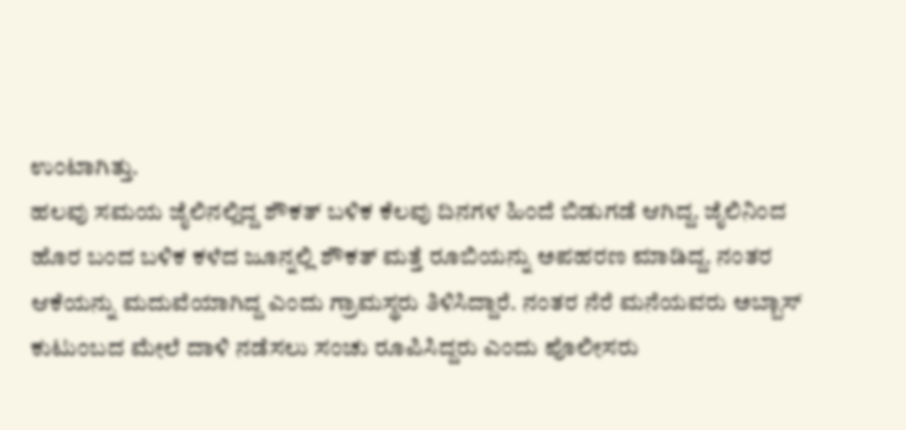ಉಂಟಾಗಿತ್ತು.
ಹಲವು ಸಮಯ ಜೈಲಿನಲ್ಲಿದ್ದ ಶೌಕತ್ ಬಳಿಕ ಕೆಲವು ದಿನಗಳ ಹಿಂದೆ ಬಿಡುಗಡೆ ಆಗಿದ್ದ. ಜೈಲಿನಿಂದ ಹೊರ ಬಂದ ಬಳಿಕ ಕಳೆದ ಜೂನ್ನಲ್ಲಿ ಶೌಕತ್ ಮತ್ತೆ ರೂಬಿಯನ್ನು ಅಪಹರಣ ಮಾಡಿದ್ದ. ನಂತರ ಆಕೆಯನ್ನು ಮದುವೆಯಾಗಿದ್ದ ಎಂದು ಗ್ರಾಮಸ್ಥರು ತಿಳಿಸಿದ್ದಾರೆ. ನಂತರ ನೆರೆ ಮನೆಯವರು ಅಬ್ಬಾಸ್ ಕುಟುಂಬದ ಮೇಲೆ ದಾಳಿ ನಡೆಸಲು ಸಂಚು ರೂಪಿಸಿದ್ದರು ಎಂದು ಪೊಲೀಸರು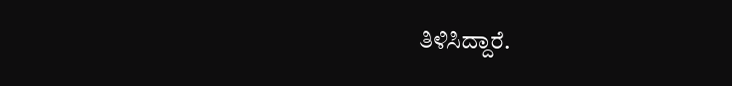ತಿಳಿಸಿದ್ದಾರೆ.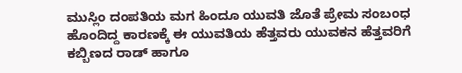ಮುಸ್ಲಿಂ ದಂಪತಿಯ ಮಗ ಹಿಂದೂ ಯುವತಿ ಜೊತೆ ಪ್ರೇಮ ಸಂಬಂಧ ಹೊಂದಿದ್ದ ಕಾರಣಕ್ಕೆ ಈ ಯುವತಿಯ ಹೆತ್ತವರು ಯುವಕನ ಹೆತ್ತವರಿಗೆ ಕಬ್ಬಿಣದ ರಾಡ್ ಹಾಗೂ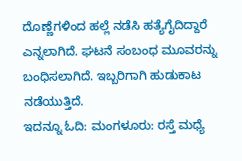ದೊಣ್ಣೆಗಳಿಂದ ಹಲ್ಲೆ ನಡೆಸಿ ಹತ್ಯೆಗೈದಿದ್ದಾರೆ ಎನ್ನಲಾಗಿದೆ. ಘಟನೆ ಸಂಬಂಧ ಮೂವರನ್ನು ಬಂಧಿಸಲಾಗಿದೆ. ಇಬ್ಬರಿಗಾಗಿ ಹುಡುಕಾಟ ನಡೆಯುತ್ತಿದೆ.
ಇದನ್ನೂ ಓದಿ: ಮಂಗಳೂರು: ರಸ್ತೆ ಮಧ್ಯೆ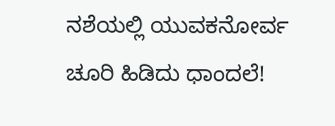ನಶೆಯಲ್ಲಿ ಯುವಕನೋರ್ವ ಚೂರಿ ಹಿಡಿದು ಧಾಂದಲೆ!